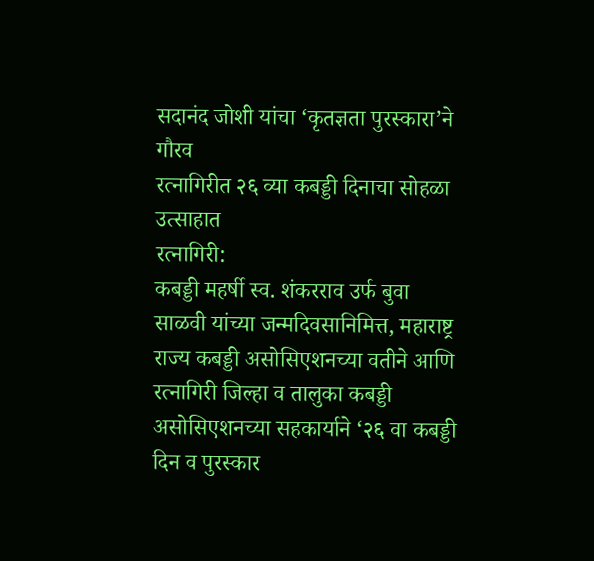सदानंद जोशी यांचा ‘कृतज्ञता पुरस्कारा’ने गौरव
रत्नागिरीत २६ व्या कबड्डी दिनाचा सोहळा उत्साहात
रत्नागिरी:
कबड्डी महर्षी स्व. शंकरराव उर्फ बुवा साळवी यांच्या जन्मदिवसानिमित्त, महाराष्ट्र राज्य कबड्डी असोसिएशनच्या वतीने आणि रत्नागिरी जिल्हा व तालुका कबड्डी असोसिएशनच्या सहकार्याने ‘२६ वा कबड्डी दिन व पुरस्कार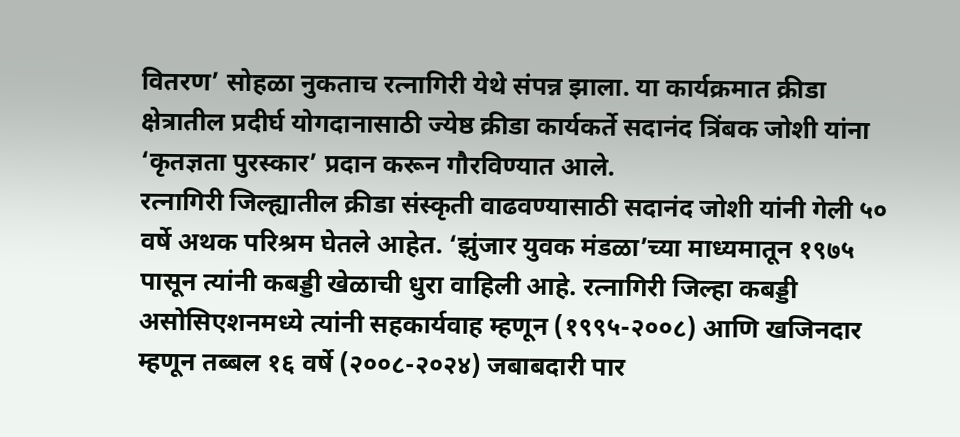वितरण’ सोहळा नुकताच रत्नागिरी येथे संपन्न झाला. या कार्यक्रमात क्रीडा क्षेत्रातील प्रदीर्घ योगदानासाठी ज्येष्ठ क्रीडा कार्यकर्ते सदानंद त्रिंबक जोशी यांना ‘कृतज्ञता पुरस्कार’ प्रदान करून गौरविण्यात आले.
रत्नागिरी जिल्ह्यातील क्रीडा संस्कृती वाढवण्यासाठी सदानंद जोशी यांनी गेली ५० वर्षे अथक परिश्रम घेतले आहेत. ‘झुंजार युवक मंडळा’च्या माध्यमातून १९७५ पासून त्यांनी कबड्डी खेळाची धुरा वाहिली आहे. रत्नागिरी जिल्हा कबड्डी असोसिएशनमध्ये त्यांनी सहकार्यवाह म्हणून (१९९५-२००८) आणि खजिनदार म्हणून तब्बल १६ वर्षे (२००८-२०२४) जबाबदारी पार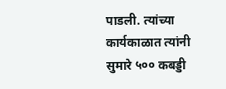पाडली. त्यांच्या कार्यकाळात त्यांनी सुमारे ५०० कबड्डी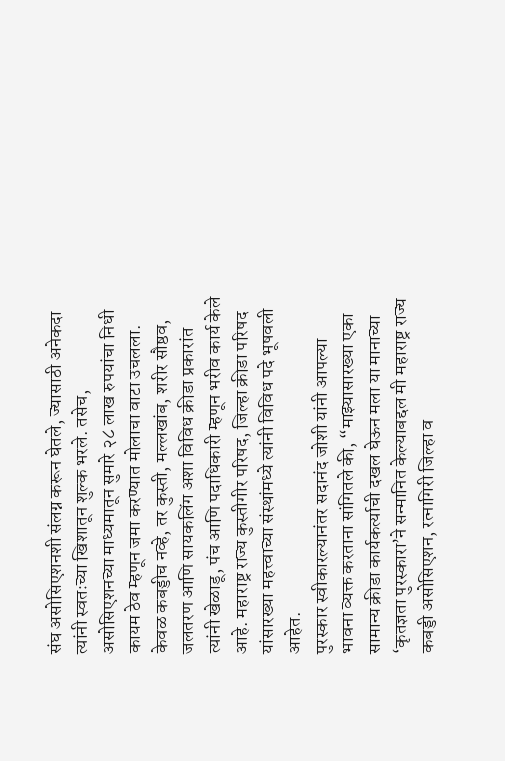संघ असोसिएशनशी संलग्न करून घेतले, ज्यासाठी अनेकदा त्यांनी स्वतःच्या खिशातून शुल्क भरले. तसेच, असोसिएशनच्या माध्यमातून सुमारे २८ लाख रुपयांचा निधी कायम ठेव म्हणून जमा करण्यात मोलाचा वाटा उचलला.
केवळ कबड्डीच नव्हे, तर कुस्ती, मल्लखांब, शरीर सौष्ठव, जलतरण आणि सायकलिंग अशा विविध क्रीडा प्रकारांत त्यांनी खेळाडू, पंच आणि पदाधिकारी म्हणून भरीव कार्य केले आहे. महाराष्ट्र राज्य कुस्तीगीर परिषद, जिल्हा क्रीडा परिषद यांसारख्या महत्त्वाच्या संस्थांमध्ये त्यांनी विविध पदे भूषवली आहेत.
पुरस्कार स्वीकारल्यानंतर सदानंद जोशी यांनी आपल्या भावना व्यक्त करताना सांगितले की, “माझ्यासारख्या एका सामान्य क्रीडा कार्यकर्त्याची दखल घेऊन मला या मानाच्या ‘कृतज्ञता पुरस्कारा’ने सन्मानित केल्याबद्दल मी महाराष्ट्र राज्य कबड्डी असोसिएशन, रत्नागिरी जिल्हा व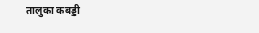तालुका कबड्डी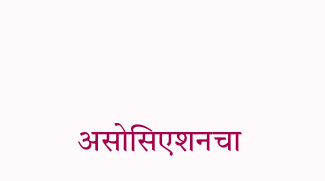असोसिएशनचा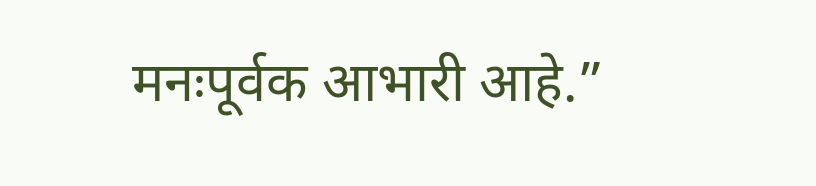मनःपूर्वक आभारी आहे.”